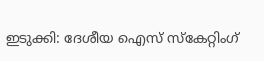ഇടുക്കി: ദേശീയ ഐസ് സ്‌കേറ്റിംഗ്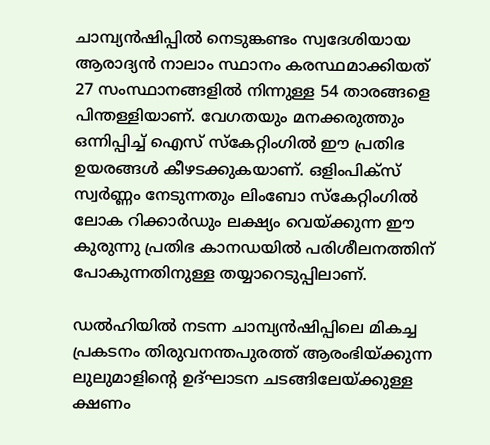ചാമ്പ്യന്‍ഷിപ്പില്‍ നെടുങ്കണ്ടം സ്വദേശിയായ ആരാദ്യന്‍ നാലാം സ്ഥാനം കരസ്ഥമാക്കിയത് 27 സംസ്ഥാനങ്ങളില്‍ നിന്നുള്ള 54 താരങ്ങളെ പിന്തള്ളിയാണ്. വേഗതയും മനക്കരുത്തും ഒന്നിപ്പിച്ച് ഐസ് സ്‌കേറ്റിംഗില്‍ ഈ പ്രതിഭ ഉയരങ്ങള്‍ കീഴടക്കുകയാണ്. ഒളിംപിക്സ് സ്വര്‍ണ്ണം നേടുന്നതും ലിംബോ സ്‌കേറ്റിംഗില്‍ ലോക റിക്കാര്‍ഡും ലക്ഷ്യം വെയ്ക്കുന്ന ഈ കുരുന്നു പ്രതിഭ കാനഡയില്‍ പരിശീലനത്തിന് പോകുന്നതിനുള്ള തയ്യാറെടുപ്പിലാണ്.

ഡല്‍ഹിയില്‍ നടന്ന ചാമ്പ്യന്‍ഷിപ്പിലെ മികച്ച പ്രകടനം തിരുവനന്തപുരത്ത് ആരംഭിയ്ക്കുന്ന ലുലുമാളിന്റെ ഉദ്ഘാടന ചടങ്ങിലേയ്ക്കുള്ള ക്ഷണം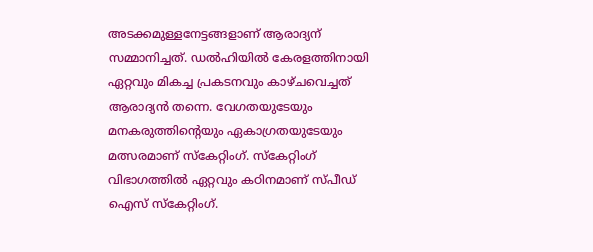അടക്കമുള്ളനേട്ടങ്ങളാണ് ആരാദ്യന് സമ്മാനിച്ചത്. ഡല്‍ഹിയില്‍ കേരളത്തിനായി ഏറ്റവും മികച്ച പ്രകടനവും കാഴ്ചവെച്ചത് ആരാദ്യന്‍ തന്നെ. വേഗതയുടേയും മനകരുത്തിന്റെയും ഏകാഗ്രതയുടേയും മത്സരമാണ് സ്‌കേറ്റിംഗ്. സ്‌കേറ്റിംഗ് വിഭാഗത്തില്‍ ഏറ്റവും കഠിനമാണ് സ്പീഡ് ഐസ് സ്‌കേറ്റിംഗ്.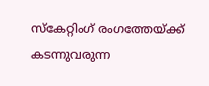സ്‌കേറ്റിംഗ് രംഗത്തേയ്ക്ക് കടന്നുവരുന്ന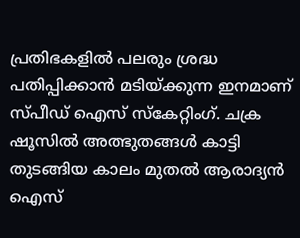പ്രതിഭകളില്‍ പലരും ശ്രദ്ധ പതിപ്പിക്കാന്‍ മടിയ്ക്കുന്ന ഇനമാണ് സ്പീഡ് ഐസ് സ്‌കേറ്റിംഗ്. ചക്ര ഷൂസില്‍ അത്ഭുതങ്ങള്‍ കാട്ടി തുടങ്ങിയ കാലം മുതല്‍ ആരാദ്യന്‍ ഐസ്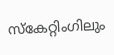സ്‌കേറ്റിംഗിലും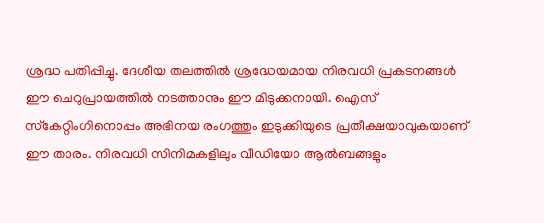ശ്രദ്ധ പതിപ്പിച്ചു. ദേശീയ തലത്തില്‍ ശ്രദ്ധേയമായ നിരവധി പ്രകടനങ്ങള്‍ ഈ ചെറുപ്രായത്തില്‍ നടത്താനും ഈ മിടുക്കനായി. ഐസ് സ്‌കേറ്റിംഗിനൊപ്പം അഭിനയ രംഗത്തും ഇടുക്കിയുടെ പ്രതീക്ഷയാവുകയാണ് ഈ താരം. നിരവധി സിനിമകളിലും വീഡിയോ ആല്‍ബങ്ങളും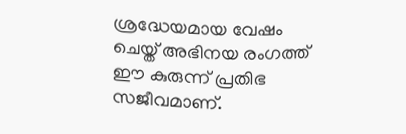ശ്രദ്ധേയമായ വേഷം ചെയ്ത് അഭിനയ രംഗത്ത് ഈ കുരുന്ന് പ്രതിഭ സജീവമാണ്.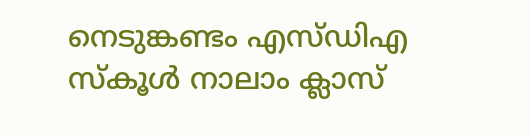നെടുങ്കണ്ടം എസ്ഡിഎ സ്‌കൂള്‍ നാലാം ക്ലാസ്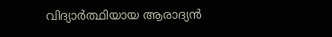വിദ്യാര്‍ത്ഥിയായ ആരാദ്യന്‍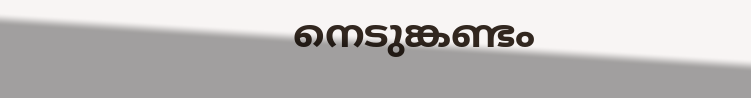നെടുങ്കണ്ടം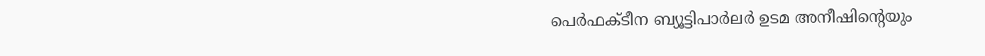പെര്‍ഫക്ടീന ബ്യൂട്ടിപാര്‍ലര്‍ ഉടമ അനീഷിന്റെയും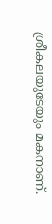ശ്രീകലയുടേയും മകനാണ്.